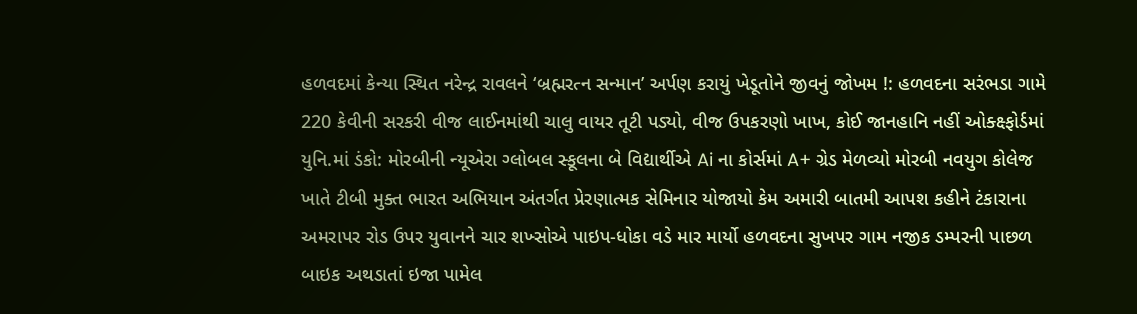હળવદમાં કેન્યા સ્થિત નરેન્દ્ર રાવલને ‘બ્રહ્મરત્ન સન્માન’ અર્પણ કરાયું ખેડૂતોને જીવનું જોખમ !: હળવદના સરંભડા ગામે 220 કેવીની સરકરી વીજ લાઈનમાંથી ચાલુ વાયર તૂટી પડ્યો, વીજ ઉપકરણો ખાખ, કોઈ જાનહાનિ નહીં ઓક્ક્ષ્ફોર્ડમાં યુનિ.માં ડંકો: મોરબીની ન્યૂએરા ગ્લોબલ સ્કૂલના બે વિદ્યાર્થીએ Ai ના કોર્સમાં A+ ગ્રેડ મેળવ્યો મોરબી નવયુગ કોલેજ ખાતે ટીબી મુક્ત ભારત અભિયાન અંતર્ગત પ્રેરણાત્મક સેમિનાર યોજાયો કેમ અમારી બાતમી આપશ કહીને ટંકારાના અમરાપર રોડ ઉપર યુવાનને ચાર શખ્સોએ પાઇપ-ધોકા વડે માર માર્યો હળવદના સુખપર ગામ નજીક ડમ્પરની પાછળ બાઇક અથડાતાં ઇજા પામેલ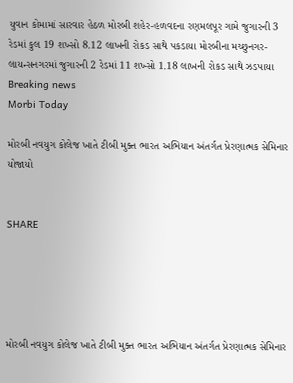યુવાન કોમામાં સારવાર હેઠળ મોરબી શહેર-હળવદના રણમલપૂર ગામે જુગારની 3 રેડમાં કુલ 19 શખ્સો 8.12 લાખની રોકડ સાથે પકડાયા મોરબીના મચ્છુનગર-લાયન્સનગરમાં જુગારની 2 રેડમાં 11 શખ્સો 1.18 લાખની રોકડ સાથે ઝડપાયા
Breaking news
Morbi Today

મોરબી નવયુગ કોલેજ ખાતે ટીબી મુક્ત ભારત અભિયાન અંતર્ગત પ્રેરણાત્મક સેમિનાર યોજાયો


SHARE





મોરબી નવયુગ કોલેજ ખાતે ટીબી મુક્ત ભારત અભિયાન અંતર્ગત પ્રેરણાત્મક સેમિનાર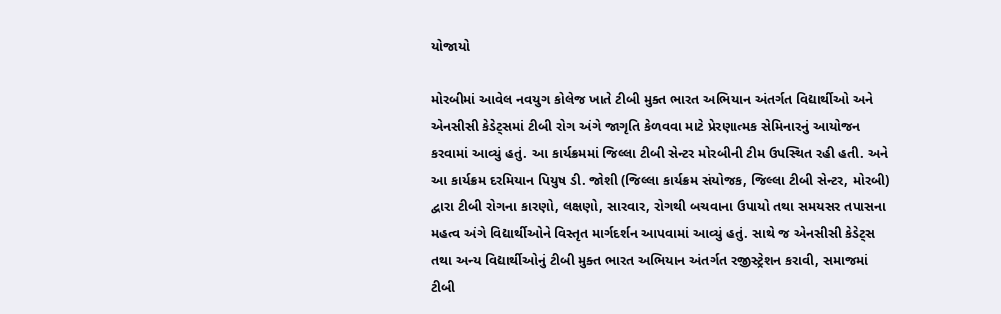યોજાયો

મોરબીમાં આવેલ નવયુગ કોલેજ ખાતે ટીબી મુક્ત ભારત અભિયાન અંતર્ગત વિદ્યાર્થીઓ અને એનસીસી કેડેટ્સમાં ટીબી રોગ અંગે જાગૃતિ કેળવવા માટે પ્રેરણાત્મક સેમિનારનું આયોજન કરવામાં આવ્યું હતું. આ કાર્યક્રમમાં જિલ્લા ટીબી સેન્ટર મોરબીની ટીમ ઉપસ્થિત રહી હતી. અને આ કાર્યક્રમ દરમિયાન પિયુષ ડી. જોશી (જિલ્લા કાર્યક્રમ સંયોજક, જિલ્લા ટીબી સેન્ટર, મોરબી) દ્વારા ટીબી રોગના કારણો, લક્ષણો, સારવાર, રોગથી બચવાના ઉપાયો તથા સમયસર તપાસના મહત્વ અંગે વિદ્યાર્થીઓને વિસ્તૃત માર્ગદર્શન આપવામાં આવ્યું હતું. સાથે જ એનસીસી કેડેટ્સ તથા અન્ય વિદ્યાર્થીઓનું ટીબી મુક્ત ભારત અભિયાન અંતર્ગત રજીસ્ટ્રેશન કરાવી, સમાજમાં ટીબી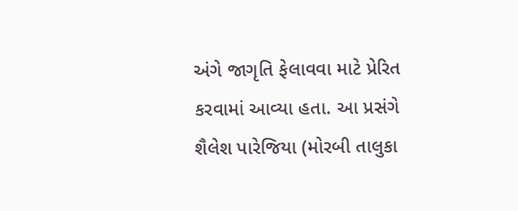અંગે જાગૃતિ ફેલાવવા માટે પ્રેરિત કરવામાં આવ્યા હતા. આ પ્રસંગે શૈલેશ પારેજિયા (મોરબી તાલુકા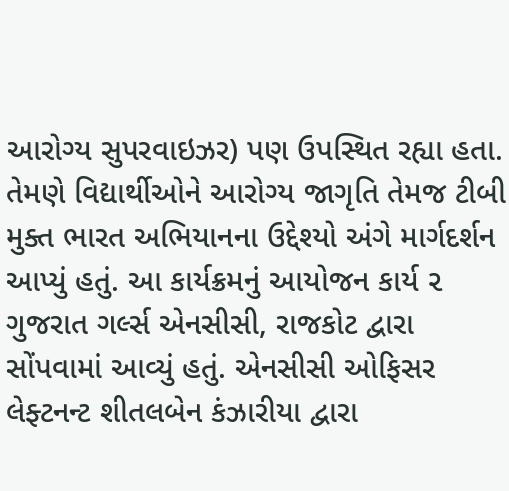આરોગ્ય સુપરવાઇઝર) પણ ઉપસ્થિત રહ્યા હતા. તેમણે વિદ્યાર્થીઓને આરોગ્ય જાગૃતિ તેમજ ટીબી મુક્ત ભારત અભિયાનના ઉદ્દેશ્યો અંગે માર્ગદર્શન આપ્યું હતું. આ કાર્યક્રમનું આયોજન કાર્ય ૨ ગુજરાત ગર્લ્સ એનસીસી, રાજકોટ દ્વારા સોંપવામાં આવ્યું હતું. એનસીસી ઓફિસર લેફ્ટનન્ટ શીતલબેન કંઝારીયા દ્વારા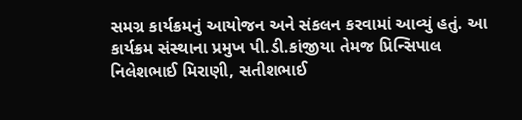સમગ્ર કાર્યક્રમનું આયોજન અને સંકલન કરવામાં આવ્યું હતું. આ કાર્યક્રમ સંસ્થાના પ્રમુખ પી.ડી.કાંજીયા તેમજ પ્રિન્સિપાલ નિલેશભાઈ મિરાણી, સતીશભાઈ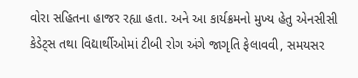વોરા સહિતના હાજર રહ્યા હતા. અને આ કાર્યક્રમનો મુખ્ય હેતુ એનસીસી કેડેટ્સ તથા વિદ્યાર્થીઓમાં ટીબી રોગ અંગે જાગૃતિ ફેલાવવી, સમયસર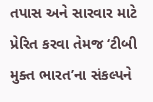તપાસ અને સારવાર માટે પ્રેરિત કરવા તેમજ ‘ટીબી મુક્ત ભારત’ના સંકલ્પને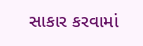સાકાર કરવામાં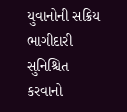યુવાનોની સક્રિય ભાગીદારી સુનિશ્ચિત કરવાનો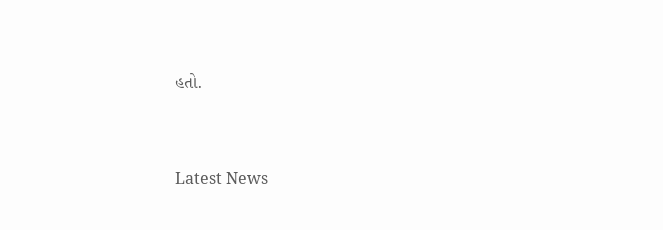હતો.




Latest News